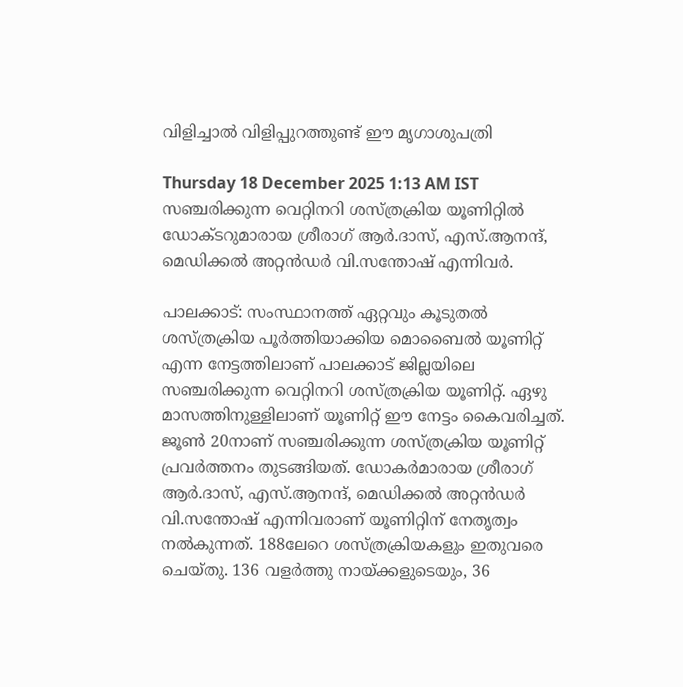വിളിച്ചാൽ വിളിപ്പുറത്തുണ്ട് ഈ മൃഗാശുപത്രി

Thursday 18 December 2025 1:13 AM IST
സഞ്ചരിക്കുന്ന വെറ്റിനറി ശസ്ത്രക്രിയ യൂണിറ്റിൽ ഡോക്ടറുമാരായ ശ്രീരാഗ് ആർ.ദാസ്, എസ്.ആനന്ദ്, മെഡിക്കൽ അറ്റൻഡർ വി.സന്തോഷ് എന്നിവർ.

പാലക്കാട്: സംസ്ഥാനത്ത് ഏറ്റവും കൂടുതൽ ശസ്ത്രക്രിയ പൂർത്തിയാക്കിയ മൊബൈൽ യൂണിറ്റ് എന്ന നേട്ടത്തിലാണ് പാലക്കാട് ജില്ലയിലെ സഞ്ചരിക്കുന്ന വെറ്റിനറി ശസ്ത്രക്രിയ യൂണിറ്റ്. ഏഴു മാസത്തിനുള്ളിലാണ് യൂണിറ്റ് ഈ നേട്ടം കൈവരിച്ചത്. ജൂൺ 20നാണ് സഞ്ചരിക്കുന്ന ശസ്ത്രക്രിയ യൂണിറ്റ് പ്രവർത്തനം തുടങ്ങിയത്. ഡോകർമാരായ ശ്രീരാഗ് ആർ.ദാസ്, എസ്.ആനന്ദ്, മെഡിക്കൽ അറ്റൻഡർ വി.സന്തോഷ് എന്നിവരാണ് യൂണിറ്റിന് നേതൃത്വം നൽകുന്നത്. 188ലേറെ ശസ്ത്രക്രിയകളും ഇതുവരെ ചെയ്തു. 136 വളർത്തു നായ്ക്കളുടെയും, 36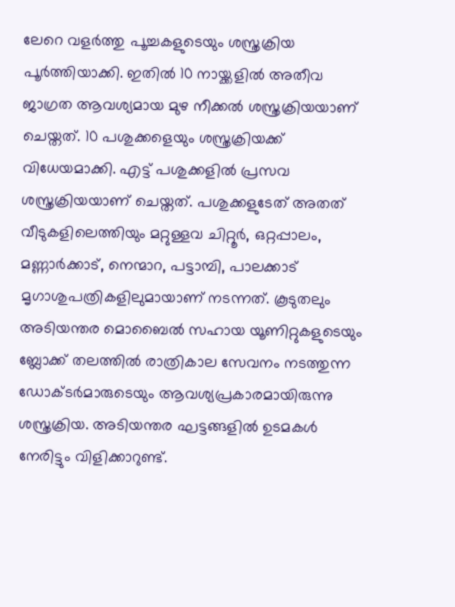ലേറെ വളർത്തു പൂച്ചകളുടെയും ശസ്ത്രക്രിയ പൂർത്തിയാക്കി. ഇതിൽ 10 നായ്ക്കളിൽ അതീവ ജാഗ്രത ആവശ്യമായ മുഴ നീക്കൽ ശസ്ത്രക്രിയയാണ് ചെയ്തത്. 10 പശുക്കളെയും ശസ്ത്രക്രിയക്ക് വിധേയമാക്കി. എട്ട് പശുക്കളിൽ പ്രസവ ശസ്ത്രക്രിയയാണ് ചെയ്തത്. പശുക്കളുടേത് അതത് വീടുകളിലെത്തിയും മറ്റുള്ളവ ചിറ്റൂർ, ഒറ്റപ്പാലം, മണ്ണാർക്കാട്, നെന്മാറ, പട്ടാമ്പി, പാലക്കാട് മൃഗാശുപത്രികളിലുമായാണ് നടന്നത്. കൂടുതലും അടിയന്തര മൊബൈൽ സഹായ യൂണിറ്റുകളുടെയും ബ്ലോക്ക് തലത്തിൽ രാത്രികാല സേവനം നടത്തുന്ന ഡോക്ടർമാരുടെയും ആവശ്യപ്രകാരമായിരുന്നു ശസ്ത്രക്രിയ. അടിയന്തര ഘട്ടങ്ങളിൽ ഉടമകൾ നേരിട്ടും വിളിക്കാറുണ്ട്.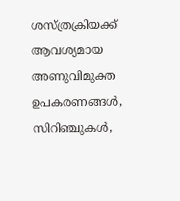ശസ്ത്രക്രിയക്ക് ആവശ്യമായ അണുവിമുക്ത ഉപകരണങ്ങൾ, സിറിഞ്ചുകൾ,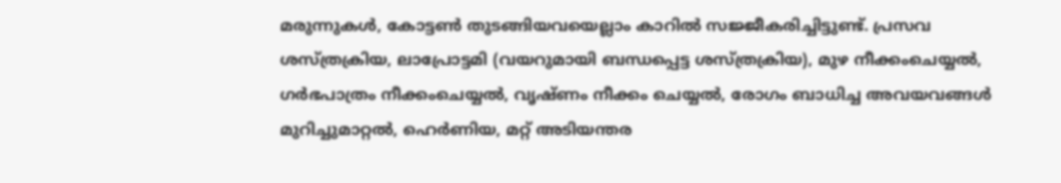മരുന്നുകൾ, കോട്ടൺ തുടങ്ങിയവയെല്ലാം കാറിൽ സജ്ജീകരിച്ചിട്ടുണ്ട്. പ്രസവ ശസ്ത്രക്രിയ, ലാപ്രോട്ടമി (വയറുമായി ബന്ധപ്പെട്ട ശസ്ത്രക്രിയ), മുഴ നീക്കംചെയ്യൽ, ഗർഭപാത്രം നീക്കംചെയ്യൽ, വൃഷ്ണം നീക്കം ചെയ്യൽ, രോഗം ബാധിച്ച അവയവങ്ങൾ മുറിച്ചുമാറ്റൽ, ഹെർണിയ, മറ്റ് അടിയന്തര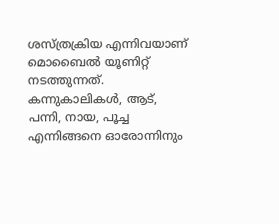ശസ്ത്രക്രിയ എന്നിവയാണ് മൊബൈൽ യൂണിറ്റ് നടത്തുന്നത്. കന്നുകാലികൾ, ആട്, പന്നി, നായ, പൂച്ച എന്നിങ്ങനെ ഓരോന്നിനും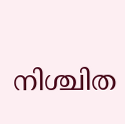നിശ്ചിത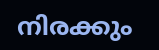നിരക്കും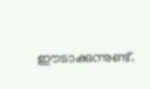ഈടാക്കുന്നുണ്ട്.